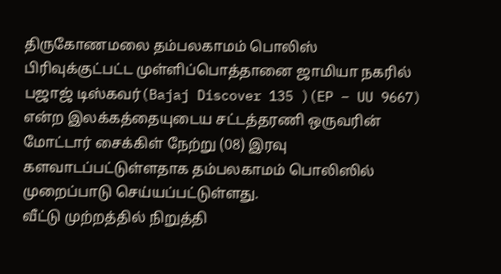திருகோணமலை தம்பலகாமம் பொலிஸ் பிரிவுக்குட்பட்ட முள்ளிப்பொத்தானை ஜாமியா நகரில் பஜாஜ் டிஸ்கவர்(Bajaj Discover 135 )(EP – UU 9667) என்ற இலக்கத்தையுடைய சட்டத்தரணி ஒருவரின் மோட்டார் சைக்கிள் நேற்று (08) இரவு களவாடப்பட்டுள்ளதாக தம்பலகாமம் பொலிஸில் முறைப்பாடு செய்யப்பட்டுள்ளது.
வீட்டு முற்றத்தில் நிறுத்தி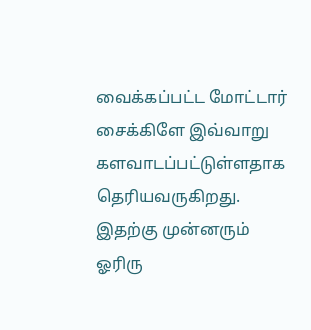வைக்கப்பட்ட மோட்டார் சைக்கிளே இவ்வாறு களவாடப்பட்டுள்ளதாக தெரியவருகிறது.
இதற்கு முன்னரும் ஓரிரு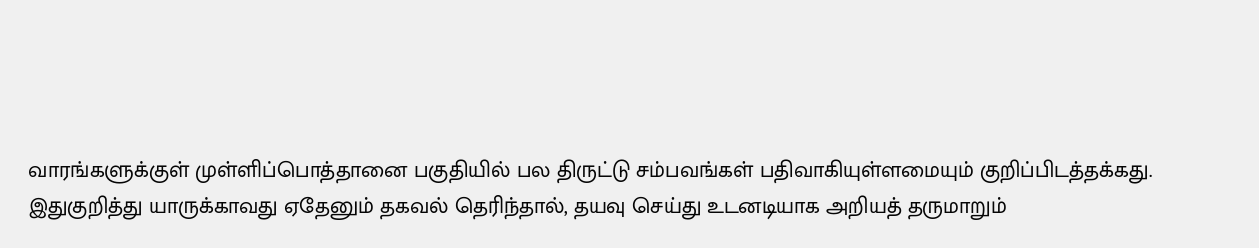வாரங்களுக்குள் முள்ளிப்பொத்தானை பகுதியில் பல திருட்டு சம்பவங்கள் பதிவாகியுள்ளமையும் குறிப்பிடத்தக்கது.
இதுகுறித்து யாருக்காவது ஏதேனும் தகவல் தெரிந்தால், தயவு செய்து உடனடியாக அறியத் தருமாறும்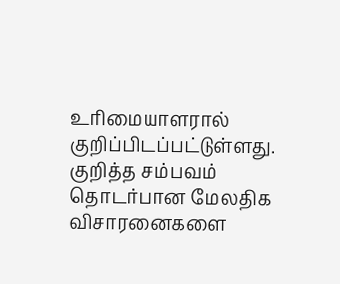உரிமையாளரால் குறிப்பிடப்பட்டுள்ளது.
குறித்த சம்பவம் தொடர்பான மேலதிக விசாரனைகளை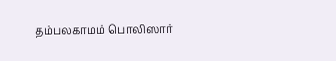தம்பலகாமம் பொலிஸார்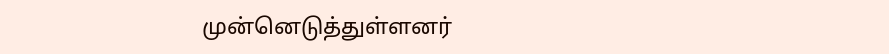முன்னெடுத்துள்ளனர்